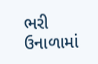ભરી ઉનાળામાં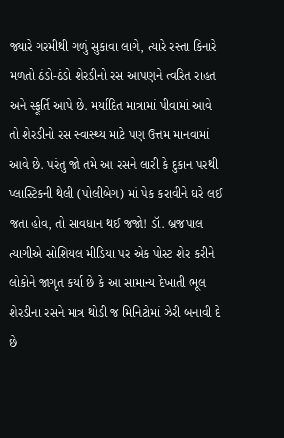જ્યારે ગરમીથી ગળું સુકાવા લાગે, ત્યારે રસ્તા કિનારે મળતો ઠંડો-ઠંડો શેરડીનો રસ આપણને ત્વરિત રાહત અને સ્ફૂર્તિ આપે છે. મર્યાદિત માત્રામાં પીવામાં આવે તો શેરડીનો રસ સ્વાસ્થ્ય માટે પણ ઉત્તમ માનવામાં આવે છે. પરંતુ જો તમે આ રસને લારી કે દુકાન પરથી પ્લાસ્ટિકની થેલી (પોલીબેગ) માં પેક કરાવીને ઘરે લઈ જતા હોવ, તો સાવધાન થઈ જજો! ડૉ. બ્રજપાલ ત્યાગીએ સોશિયલ મીડિયા પર એક પોસ્ટ શેર કરીને લોકોને જાગૃત કર્યા છે કે આ સામાન્ય દેખાતી ભૂલ શેરડીના રસને માત્ર થોડી જ મિનિટોમાં ઝેરી બનાવી દે છે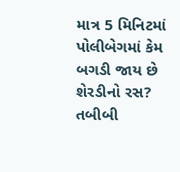માત્ર 5 મિનિટમાં પોલીબેગમાં કેમ બગડી જાય છે શેરડીનો રસ?
તબીબી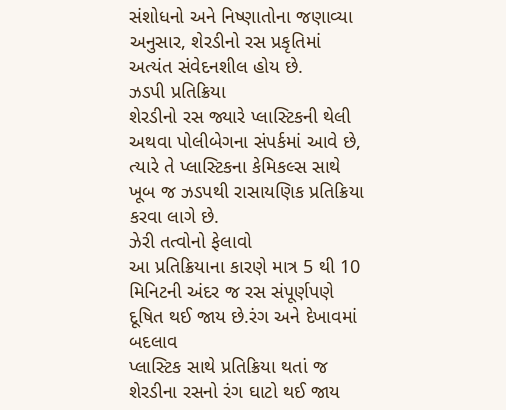સંશોધનો અને નિષ્ણાતોના જણાવ્યા અનુસાર, શેરડીનો રસ પ્રકૃતિમાં અત્યંત સંવેદનશીલ હોય છે.
ઝડપી પ્રતિક્રિયા
શેરડીનો રસ જ્યારે પ્લાસ્ટિકની થેલી અથવા પોલીબેગના સંપર્કમાં આવે છે, ત્યારે તે પ્લાસ્ટિકના કેમિકલ્સ સાથે ખૂબ જ ઝડપથી રાસાયણિક પ્રતિક્રિયા કરવા લાગે છે.
ઝેરી તત્વોનો ફેલાવો
આ પ્રતિક્રિયાના કારણે માત્ર 5 થી 10 મિનિટની અંદર જ રસ સંપૂર્ણપણે દૂષિત થઈ જાય છે.રંગ અને દેખાવમાં બદલાવ
પ્લાસ્ટિક સાથે પ્રતિક્રિયા થતાં જ શેરડીના રસનો રંગ ઘાટો થઈ જાય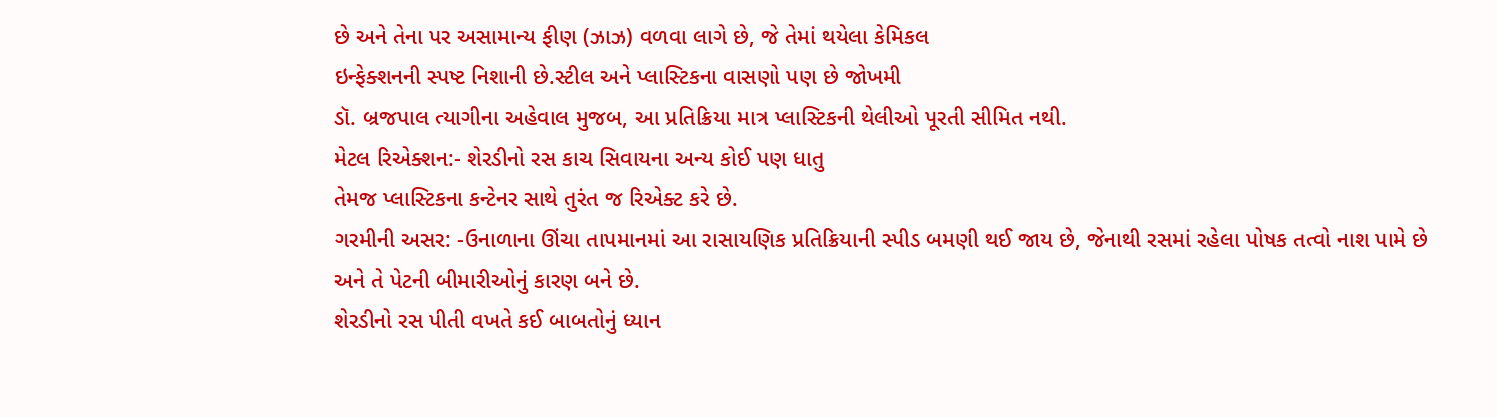છે અને તેના પર અસામાન્ય ફીણ (ઝાઝ) વળવા લાગે છે, જે તેમાં થયેલા કેમિકલ
ઇન્ફેક્શનની સ્પષ્ટ નિશાની છે.સ્ટીલ અને પ્લાસ્ટિકના વાસણો પણ છે જોખમી
ડૉ. બ્રજપાલ ત્યાગીના અહેવાલ મુજબ, આ પ્રતિક્રિયા માત્ર પ્લાસ્ટિકની થેલીઓ પૂરતી સીમિત નથી.
મેટલ રિએક્શન:- શેરડીનો રસ કાચ સિવાયના અન્ય કોઈ પણ ધાતુ
તેમજ પ્લાસ્ટિકના કન્ટેનર સાથે તુરંત જ રિએક્ટ કરે છે.
ગરમીની અસર: -ઉનાળાના ઊંચા તાપમાનમાં આ રાસાયણિક પ્રતિક્રિયાની સ્પીડ બમણી થઈ જાય છે, જેનાથી રસમાં રહેલા પોષક તત્વો નાશ પામે છે અને તે પેટની બીમારીઓનું કારણ બને છે.
શેરડીનો રસ પીતી વખતે કઈ બાબતોનું ધ્યાન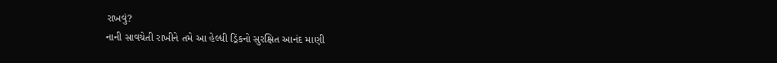રાખવું?
નાની સાવચેતી રાખીને તમે આ હેલ્ધી ડ્રિંકનો સુરક્ષિત આનંદ માણી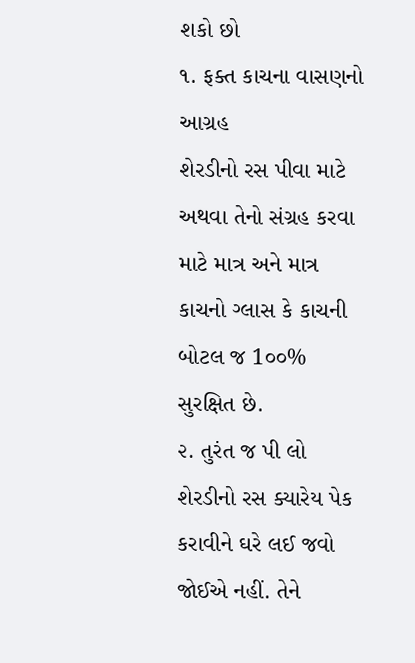શકો છો
૧. ફક્ત કાચના વાસણનો આગ્રહ
શેરડીનો રસ પીવા માટે અથવા તેનો સંગ્રહ કરવા માટે માત્ર અને માત્ર કાચનો ગ્લાસ કે કાચની બોટલ જ 1૦૦% સુરક્ષિત છે.
૨. તુરંત જ પી લો
શેરડીનો રસ ક્યારેય પેક કરાવીને ઘરે લઈ જવો જોઈએ નહીં. તેને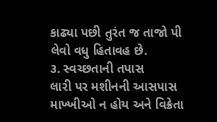કાઢ્યા પછી તુરંત જ તાજો પી લેવો વધુ હિતાવહ છે.
૩. સ્વચ્છતાની તપાસ
લારી પર મશીનની આસપાસ માખ્ખીઓ ન હોય અને વિક્રેતા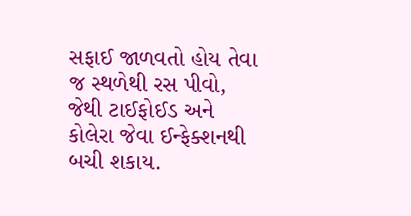સફાઈ જાળવતો હોય તેવા જ સ્થળેથી રસ પીવો, જેથી ટાઈફોઈડ અને કોલેરા જેવા ઈન્ફેક્શનથી બચી શકાય.